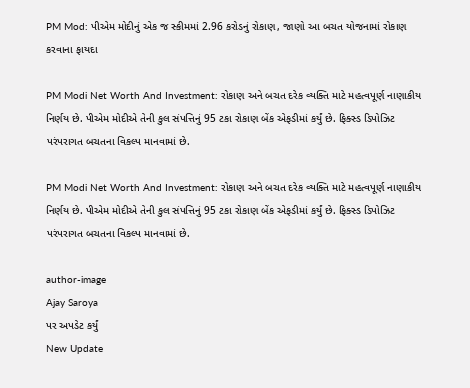PM Mod: પીએમ મોદીનું એક જ સ્કીમમાં 2.96 કરોડનું રોકાણ, જાણો આ બચત યોજનામાં રોકાણ કરવાના ફાયદા

PM Modi Net Worth And Investment: રોકાણ અને બચત દરેક વ્યક્તિ માટે મહત્વપૂર્ણ નાણાકીય નિર્ણય છે. પીએમ મોદીએ તેની કુલ સંપત્તિનું 95 ટકા રોકાણ બેંક એફડીમાં કર્યું છે. ફિક્સ્ડ ડિપોઝિટ પરંપરાગત બચતના વિકલ્પ માનવામાં છે.

PM Modi Net Worth And Investment: રોકાણ અને બચત દરેક વ્યક્તિ માટે મહત્વપૂર્ણ નાણાકીય નિર્ણય છે. પીએમ મોદીએ તેની કુલ સંપત્તિનું 95 ટકા રોકાણ બેંક એફડીમાં કર્યું છે. ફિક્સ્ડ ડિપોઝિટ પરંપરાગત બચતના વિકલ્પ માનવામાં છે.

author-image
Ajay Saroya
પર અપડેટ કર્યું
New Update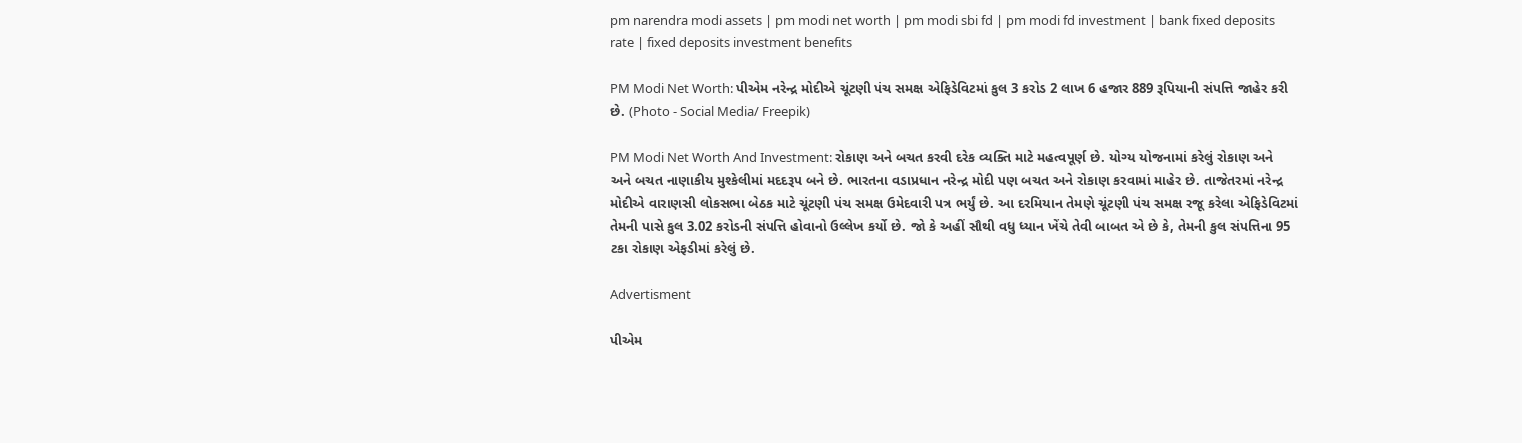pm narendra modi assets | pm modi net worth | pm modi sbi fd | pm modi fd investment | bank fixed deposits rate | fixed deposits investment benefits

PM Modi Net Worth: પીએમ નરેન્દ્ર મોદીએ ચૂંટણી પંચ સમક્ષ એફિડેવિટમાં કુલ 3 કરોડ 2 લાખ 6 હજાર 889 રૂપિયાની સંપત્તિ જાહેર કરી છે. (Photo - Social Media/ Freepik)

PM Modi Net Worth And Investment: રોકાણ અને બચત કરવી દરેક વ્યક્તિ માટે મહત્વપૂર્ણ છે. યોગ્ય યોજનામાં કરેલું રોકાણ અને અને બચત નાણાકીય મુશ્કેલીમાં મદદરૂપ બને છે. ભારતના વડાપ્રધાન નરેન્દ્ર મોદી પણ બચત અને રોકાણ કરવામાં માહેર છે. તાજેતરમાં નરેન્દ્ર મોદીએ વારાણસી લોકસભા બેઠક માટે ચૂંટણી પંચ સમક્ષ ઉમેદવારી પત્ર ભર્યું છે. આ દરમિયાન તેમણે ચૂંટણી પંચ સમક્ષ રજૂ કરેલા એફિડેવિટમાં તેમની પાસે કુલ 3.02 કરોડની સંપત્તિ હોવાનો ઉલ્લેખ કર્યો છે. જો કે અહીં સૌથી વધુ ધ્યાન ખેંચે તેવી બાબત એ છે કે, તેમની કુલ સંપત્તિના 95 ટકા રોકાણ એફડીમાં કરેલું છે.

Advertisment

પીએમ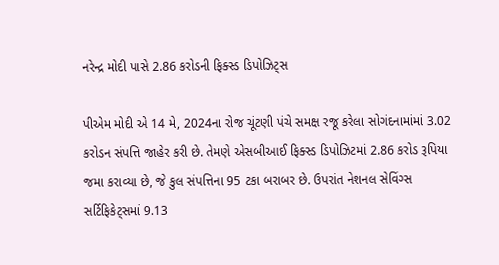નરેન્દ્ર મોદી પાસે 2.86 કરોડની ફિક્સ્ડ ડિપોઝિટ્સ

પીએમ મોદી એ 14 મે, 2024ના રોજ ચૂંટણી પંચે સમક્ષ રજૂ કરેલા સોગંદનામાંમાં 3.02 કરોડન સંપત્તિ જાહેર કરી છે. તેમણે એસબીઆઈ ફિક્સ્ડ ડિપોઝિટમાં 2.86 કરોડ રૂપિયા જમા કરાવ્યા છે, જે કુલ સંપત્તિના 95 ટકા બરાબર છે. ઉપરાંત નેશનલ સેવિંગ્સ સર્ટિફિકેટ્સમાં 9.13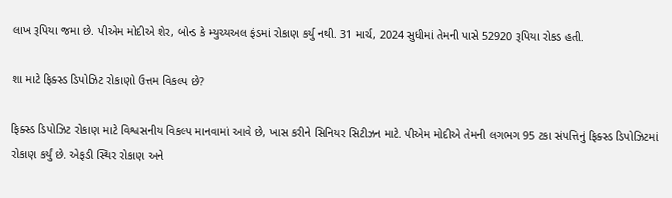લાખ રૂપિયા જમા છે. પીએમ મોદીએ શેર, બોન્ડ કે મ્યુચ્યઅલ ફંડમાં રોકાણ કર્યુ નથી. 31 માર્ચ, 2024 સુધીમાં તેમની પાસે 52920 રૂપિયા રોકડ હતી.

શા માટે ફિક્સ્ડ ડિપોઝિટ રોકાણો ઉત્તમ વિકલ્પ છે?

ફિક્સ્ડ ડિપોઝિટ રોકાણ માટે વિશ્વસનીય વિકલ્પ માનવામાં આવે છે, ખાસ કરીને સિનિયર સિટીઝન માટે. પીએમ મોદીએ તેમની લગભગ 95 ટકા સંપત્તિનું ફિક્સ્ડ ડિપોઝિટમાં રોકાણ કર્યું છે. એફડી સ્થિર રોકાણ અને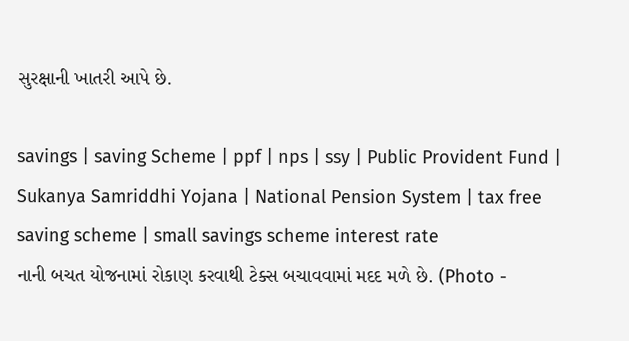સુરક્ષાની ખાતરી આપે છે.

savings | saving Scheme | ppf | nps | ssy | Public Provident Fund | Sukanya Samriddhi Yojana | National Pension System | tax free saving scheme | small savings scheme interest rate
નાની બચત યોજનામાં રોકાણ કરવાથી ટેક્સ બચાવવામાં મદદ મળે છે. (Photo -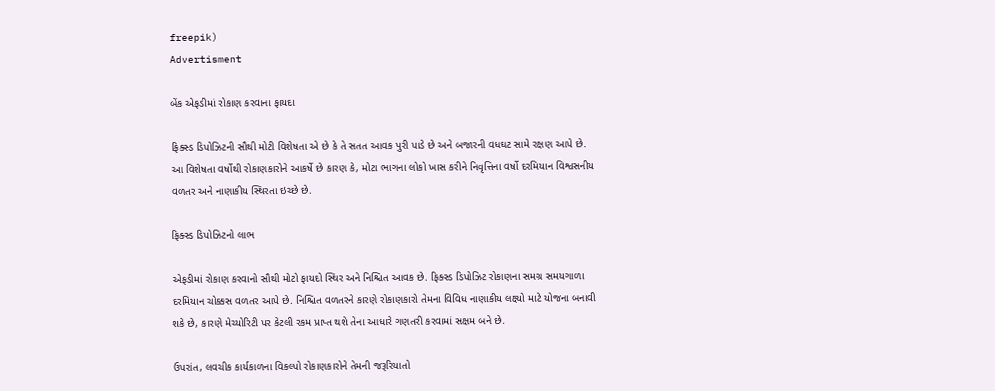freepik)
Advertisment

બેંક એફડીમાં રોકાણ કરવાના ફાયદા

ફિક્સ્ડ ડિપોઝિટની સૌથી મોટી વિશેષતા એ છે કે તે સતત આવક પુરી પાડે છે અને બજારની વધઘટ સામે રક્ષણ આપે છે. આ વિશેષતા વર્ષોથી રોકાણકારોને આકર્ષે છે કારણ કે, મોટા ભાગના લોકો ખાસ કરીને નિવૃત્તિના વર્ષો દરમિયાન વિશ્વસનીય વળતર અને નાણાકીય સ્થિરતા ઇચ્છે છે.

ફિક્સ્ડ ડિપોઝિટનો લાભ

એફડીમાં રોકાણ કરવાનો સૌથી મોટો ફાયદો સ્થિર અને નિશ્ચિત આવક છે. ફિક્સ્ડ ડિપોઝિટ રોકાણના સમગ્ર સમયગાળા દરમિયાન ચોક્કસ વળતર આપે છે. નિશ્ચિત વળતરને કારણે રોકાણકારો તેમના વિવિધ નાણાકીય લક્ષ્યો માટે યોજના બનાવી શકે છે, કારણે મેચ્યોરિટી પર કેટલી રકમ પ્રાપ્ત થશે તેના આધારે ગણતરી કરવામાં સક્ષમ બને છે.

ઉપરાંત, લવચીક કાર્યકાળના વિકલ્પો રોકાણકારોને તેમની જરૂરિયાતો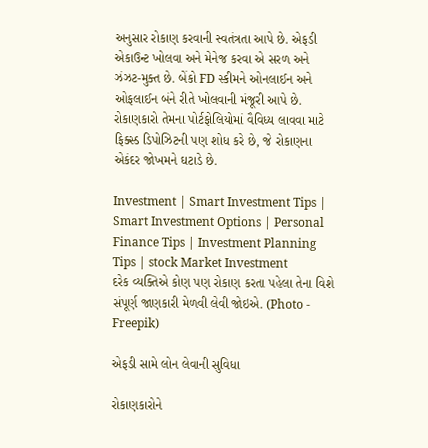અનુસાર રોકાણ કરવાની સ્વતંત્રતા આપે છે. એફડી એકાઉન્ટ ખોલવા અને મેનેજ કરવા એ સરળ અને ઝંઝટ-મુક્ત છે. બેંકો FD સ્કીમને ઓનલાઈન અને ઓફલાઈન બંને રીતે ખોલવાની મંજૂરી આપે છે. રોકાણકારો તેમના પોર્ટફોલિયોમાં વૈવિધ્ય લાવવા માટે ફિક્સ્ડ ડિપોઝિટની પણ શોધ કરે છે, જે રોકાણના એકંદર જોખમને ઘટાડે છે.

Investment | Smart Investment Tips | Smart Investment Options | Personal Finance Tips | Investment Planning Tips | stock Market Investment
દરેક વ્યક્તિએ કોણ પણ રોકાણ કરતા પહેલા તેના વિશે સંપૂર્ણ જાણકારી મેળવી લેવી જોઇએ. (Photo - Freepik)

એફડી સામે લોન લેવાની સુવિધા

રોકાણકારોને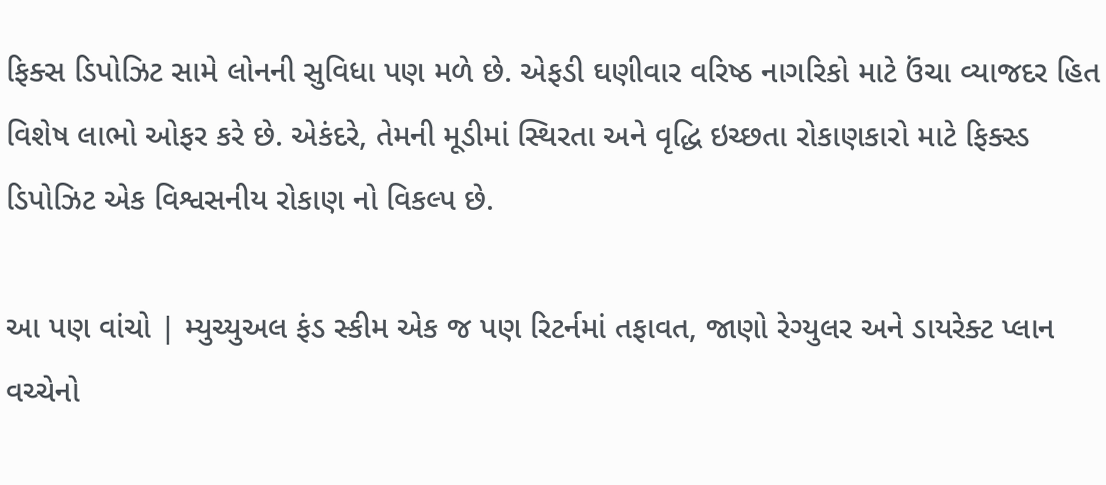ફિક્સ ડિપોઝિટ સામે લોનની સુવિધા પણ મળે છે. એફડી ઘણીવાર વરિષ્ઠ નાગરિકો માટે ઉંચા વ્યાજદર હિત વિશેષ લાભો ઓફર કરે છે. એકંદરે, તેમની મૂડીમાં સ્થિરતા અને વૃદ્ધિ ઇચ્છતા રોકાણકારો માટે ફિક્સ્ડ ડિપોઝિટ એક વિશ્વસનીય રોકાણ નો વિકલ્પ છે.

આ પણ વાંચો | મ્યુચ્યુઅલ ફંડ સ્કીમ એક જ પણ રિટર્નમાં તફાવત, જાણો રેગ્યુલર અને ડાયરેક્ટ પ્લાન વચ્ચેનો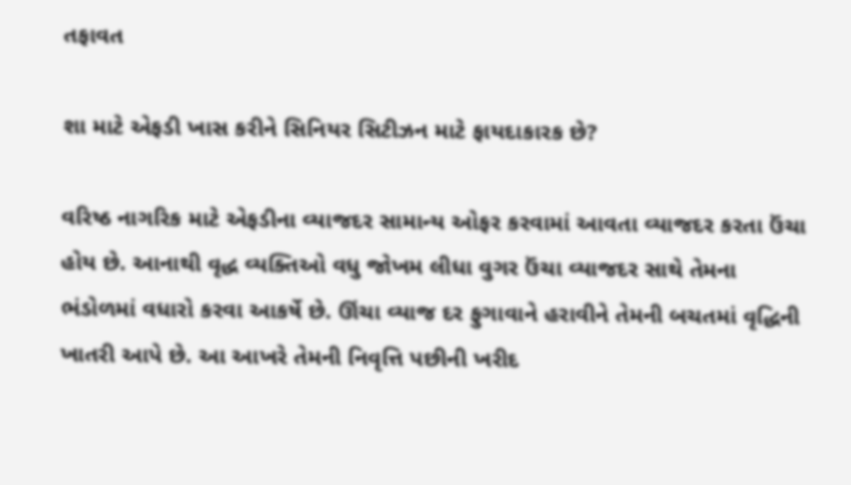તફાવત

શા માટે એફડી ખાસ કરીને સિનિયર સિટીઝન માટે ફાયદાકારક છે?

વરિષ્ઠ નાગરિક માટે એફડીના વ્યાજદર સામાન્ય ઓફર કરવામાં આવતા વ્યાજદર કરતા ઉંચા હોય છે. આનાથી વૃદ્ધ વ્યક્તિઓ વધુ જોખમ લીધા વુગર ઉંચા વ્યાજદર સાથે તેમના ભંડોળમાં વધારો કરવા આકર્ષે છે. ઊંચા વ્યાજ દર ફુગાવાને હરાવીને તેમની બચતમાં વૃદ્ધિની ખાતરી આપે છે. આ આખરે તેમની નિવૃત્તિ પછીની ખરીદ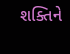શક્તિને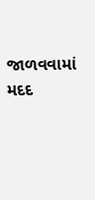જાળવવામાં મદદ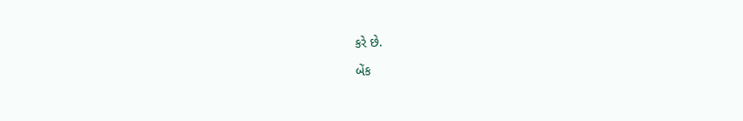કરે છે.

બેંક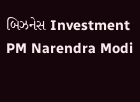બિઝનેસ Investment PM Narendra Modi